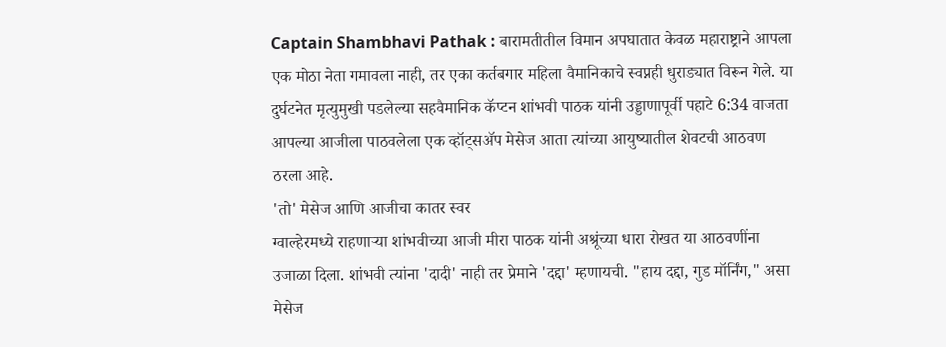Captain Shambhavi Pathak : बारामतीतील विमान अपघातात केवळ महाराष्ट्राने आपला एक मोठा नेता गमावला नाही, तर एका कर्तबगार महिला वैमानिकाचे स्वप्नही धुराड्यात विरून गेले. या दुर्घटनेत मृत्युमुखी पडलेल्या सहवैमानिक कॅप्टन शांभवी पाठक यांनी उड्डाणापूर्वी पहाटे 6:34 वाजता आपल्या आजीला पाठवलेला एक व्हॉट्सॲप मेसेज आता त्यांच्या आयुष्यातील शेवटची आठवण ठरला आहे.
'तो' मेसेज आणि आजीचा कातर स्वर
ग्वाल्हेरमध्ये राहणाऱ्या शांभवीच्या आजी मीरा पाठक यांनी अश्रूंच्या धारा रोखत या आठवणींना उजाळा दिला. शांभवी त्यांना 'दादी' नाही तर प्रेमाने 'दद्दा' म्हणायची. "हाय दद्दा, गुड मॉर्निंग," असा मेसेज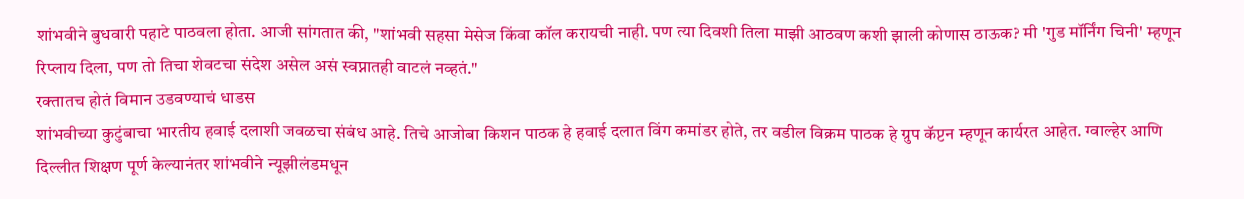शांभवीने बुधवारी पहाटे पाठवला होता. आजी सांगतात की, "शांभवी सहसा मेसेज किंवा कॉल करायची नाही. पण त्या दिवशी तिला माझी आठवण कशी झाली कोणास ठाऊक? मी 'गुड मॉर्निंग चिनी' म्हणून रिप्लाय दिला, पण तो तिचा शेवटचा संदेश असेल असं स्वप्नातही वाटलं नव्हतं."
रक्तातच होतं विमान उडवण्याचं धाडस
शांभवीच्या कुटुंबाचा भारतीय हवाई दलाशी जवळचा संबंध आहे. तिचे आजोबा किशन पाठक हे हवाई दलात विंग कमांडर होते, तर वडील विक्रम पाठक हे ग्रुप कॅप्टन म्हणून कार्यरत आहेत. ग्वाल्हेर आणि दिल्लीत शिक्षण पूर्ण केल्यानंतर शांभवीने न्यूझीलंडमधून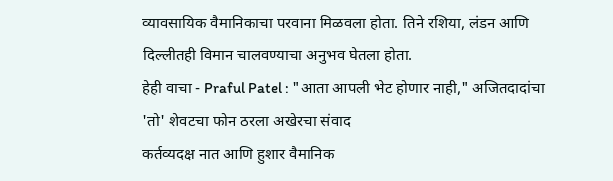व्यावसायिक वैमानिकाचा परवाना मिळवला होता. तिने रशिया, लंडन आणि दिल्लीतही विमान चालवण्याचा अनुभव घेतला होता.
हेही वाचा - Praful Patel : "आता आपली भेट होणार नाही," अजितदादांचा 'तो' शेवटचा फोन ठरला अखेरचा संवाद
कर्तव्यदक्ष नात आणि हुशार वैमानिक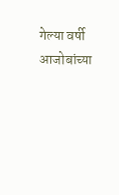गेल्या वर्षी आजोबांच्या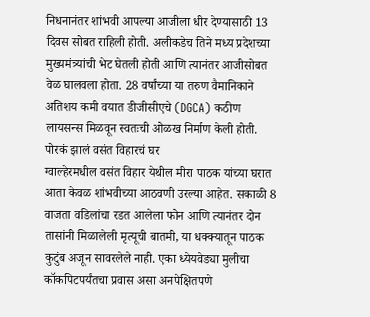निधनानंतर शांभवी आपल्या आजीला धीर देण्यासाठी 13 दिवस सोबत राहिली होती. अलीकडेच तिने मध्य प्रदेशच्या मुख्यमंत्र्यांची भेट घेतली होती आणि त्यानंतर आजीसोबत वेळ घालवला होता. 28 वर्षांच्या या तरुण वैमानिकाने अतिशय कमी वयात डीजीसीएचे (DGCA) कठीण लायसन्स मिळवून स्वतःची ओळख निर्माण केली होती.
पोरकं झालं वसंत विहारचं घर
ग्वाल्हेरमधील वसंत विहार येथील मीरा पाठक यांच्या घरात आता केवळ शांभवीच्या आठवणी उरल्या आहेत. सकाळी 8 वाजता वडिलांचा रडत आलेला फोन आणि त्यानंतर दोन तासांनी मिळालेली मृत्यूची बातमी, या धक्क्यातून पाठक कुटुंब अजून सावरलेले नाही. एका ध्येयवेड्या मुलीचा कॉकपिटपर्यंतचा प्रवास असा अनपेक्षितपणे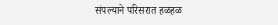संपल्याने परिसरात हळहळ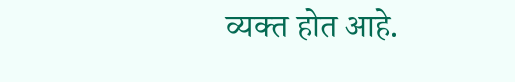व्यक्त होत आहे.